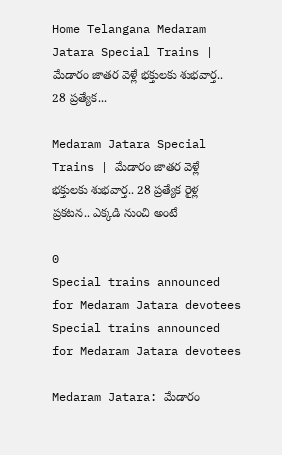Home Telangana Medaram Jatara Special Trains | మేడారం జాతర వెళ్లే భక్తులకు శుభవార్త.. 28 ప్రత్యేక...

Medaram Jatara Special Trains | మేడారం జాతర వెళ్లే భక్తులకు శుభవార్త.. 28 ప్రత్యేక రైళ్ల ప్రకటన.. ఎక్కడి నుంచి అంటే

0
Special trains announced for Medaram Jatara devotees
Special trains announced for Medaram Jatara devotees

Medaram Jatara: మేడారం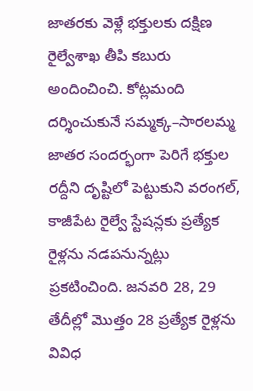జాతరకు వెళ్లే భక్తులకు దక్షిణ రైల్వేశాఖ తీపి కబురు అందించించి. కోట్లమంది దర్శించుకునే సమ్మక్క–సారలమ్మ జాతర సందర్భంగా పెరిగే భక్తుల రద్దీని దృష్టిలో పెట్టుకుని వరంగల్, కాజీపేట రైల్వే స్టేషన్లకు ప్రత్యేక రైళ్లను నడపనున్నట్లు ప్రకటించింది. జనవరి 28, 29 తేదీల్లో మొత్తం 28 ప్రత్యేక రైళ్లను వివిధ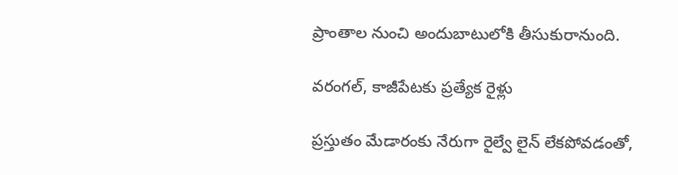ప్రాంతాల నుంచి అందుబాటులోకి తీసుకురానుంది.

వరంగల్, కాజీపేటకు ప్రత్యేక రైళ్లు

ప్రస్తుతం మేడారంకు నేరుగా రైల్వే లైన్ లేకపోవడంతో,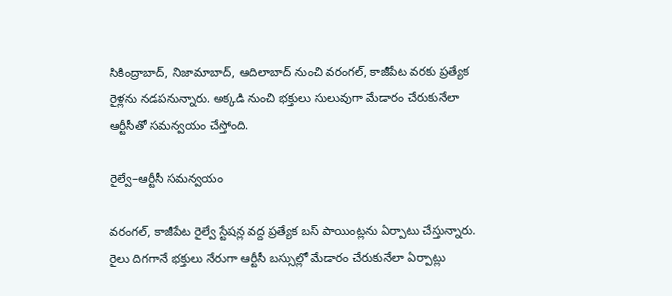సికింద్రాబాద్, నిజామాబాద్, ఆదిలాబాద్ నుంచి వరంగల్, కాజీపేట వరకు ప్రత్యేక రైళ్లను నడపనున్నారు. అక్కడి నుంచి భక్తులు సులువుగా మేడారం చేరుకునేలా ఆర్టీసీతో సమన్వయం చేస్తోంది.

రైల్వే–ఆర్టీసీ సమన్వయం

వరంగల్, కాజీపేట రైల్వే స్టేషన్ల వద్ద ప్రత్యేక బస్ పాయింట్లను ఏర్పాటు చేస్తున్నారు. రైలు దిగగానే భక్తులు నేరుగా ఆర్టీసీ బస్సుల్లో మేడారం చేరుకునేలా ఏర్పాట్లు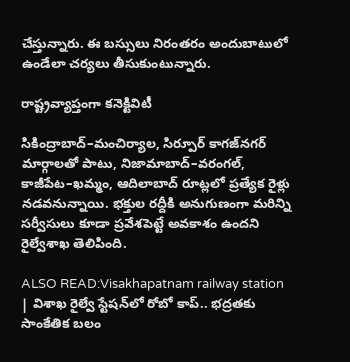చేస్తున్నారు. ఈ బస్సులు నిరంతరం అందుబాటులో ఉండేలా చర్యలు తీసుకుంటున్నారు.

రాష్ట్రవ్యాప్తంగా కనెక్టివిటీ

సికింద్రాబాద్–మంచిర్యాల, సిర్పూర్ కాగజ్‌నగర్ మార్గాలతో పాటు, నిజామాబాద్–వరంగల్, కాజీపేట–ఖమ్మం, ఆదిలాబాద్ రూట్లలో ప్రత్యేక రైళ్లు నడవనున్నాయి. భక్తుల రద్దీకి అనుగుణంగా మరిన్ని సర్వీసులు కూడా ప్రవేశపెట్టే అవకాశం ఉందని రైల్వేశాఖ తెలిపింది.

ALSO READ:Visakhapatnam railway station | విశాఖ రైల్వే స్టేషన్‌లో రోబో కాప్.. భద్రతకు సాంకేతిక బలం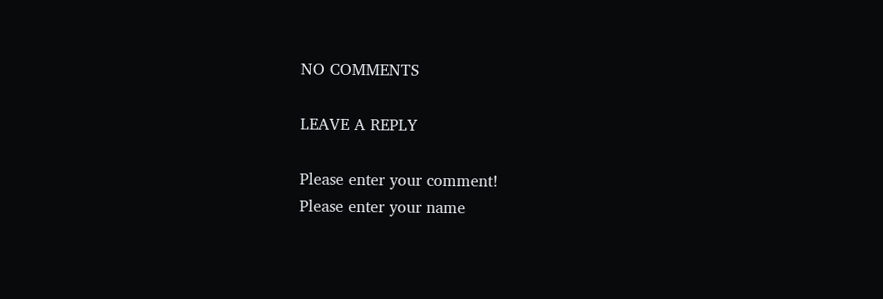NO COMMENTS

LEAVE A REPLY

Please enter your comment!
Please enter your name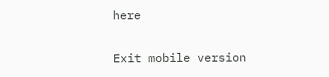here

Exit mobile version